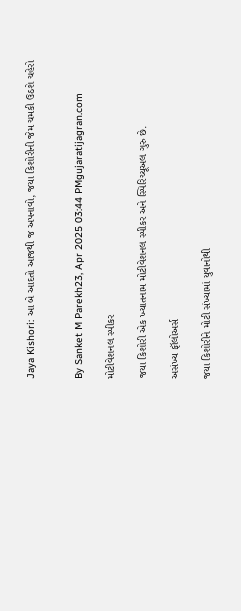Jaya Kishori: આ બે આદતો આજથી જ અપનાવો, જયા કિશોરીની જેમ ચમકી ઉઠશે ચહેરો


By Sanket M Parekh23, Apr 2025 03:44 PMgujaratijagran.com

મોટીવેશનલ સ્પીકર

જયા કિશોરી એક ખ્યાતનામ મોટીવેશનલ સ્પીકર અને સ્પિરિચ્યૂઅલ ગુરુ છે.

અસંખ્ય ફૉલોઅર્સ

જયા કિશોરીને મોટી સંખ્યામાં યુવાનોથી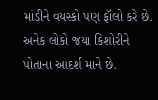માંડીને વયસ્કો પણ ફૉલો કરે છે. અનેક લોકો જયા કિશોરીને પોતાના આદર્શ માને છે.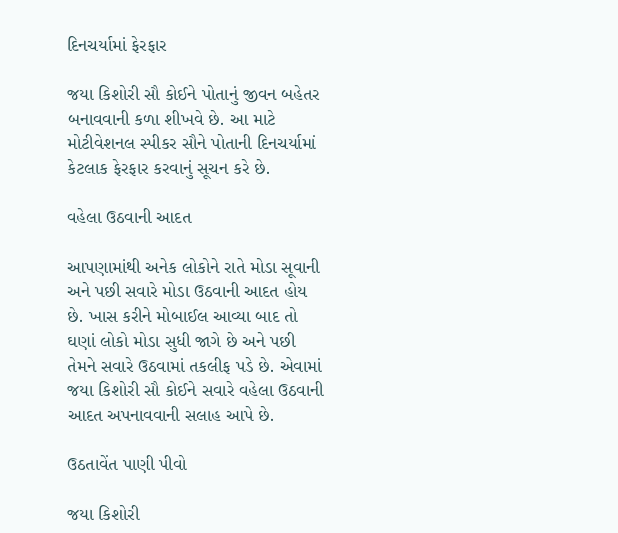દિનચર્યામાં ફેરફાર

જયા કિશોરી સૌ કોઈને પોતાનું જીવન બહેતર બનાવવાની કળા શીખવે છે. આ માટે મોટીવેશનલ સ્પીકર સૌને પોતાની દિનચર્યામાં કેટલાક ફેરફાર કરવાનું સૂચન કરે છે.

વહેલા ઉઠવાની આદત

આપણામાંથી અનેક લોકોને રાતે મોડા સૂવાની અને પછી સવારે મોડા ઉઠવાની આદત હોય છે. ખાસ કરીને મોબાઈલ આવ્યા બાદ તો ઘણાં લોકો મોડા સુધી જાગે છે અને પછી તેમને સવારે ઉઠવામાં તકલીફ પડે છે. એવામાં જયા કિશોરી સૌ કોઈને સવારે વહેલા ઉઠવાની આદત અપનાવવાની સલાહ આપે છે.

ઉઠતાવેંત પાણી પીવો

જયા કિશોરી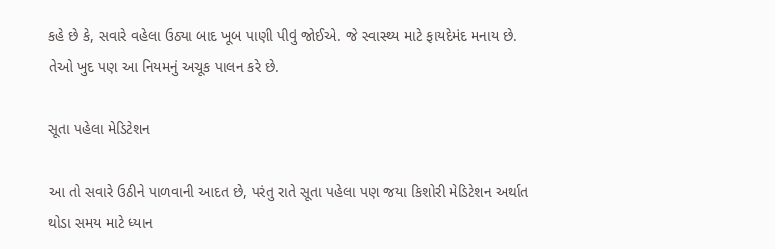કહે છે કે, સવારે વહેલા ઉઠ્યા બાદ ખૂબ પાણી પીવું જોઈએ. જે સ્વાસ્થ્ય માટે ફાયદેમંદ મનાય છે. તેઓ ખુદ પણ આ નિયમનું અચૂક પાલન કરે છે.

સૂતા પહેલા મેડિટેશન

આ તો સવારે ઉઠીને પાળવાની આદત છે, પરંતુ રાતે સૂતા પહેલા પણ જયા કિશોરી મેડિટેશન અર્થાત થોડા સમય માટે ધ્યાન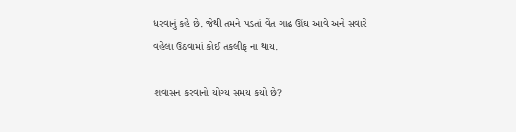ધરવાનું કહે છે. જેથી તમને પડતાં વેંત ગાઢ ઊંઘ આવે અને સવારે વહેલા ઉઠવામાં કોઈ તકલીફ ના થાય.

શવાસન કરવાનો યોગ્ય સમય કયો છે?